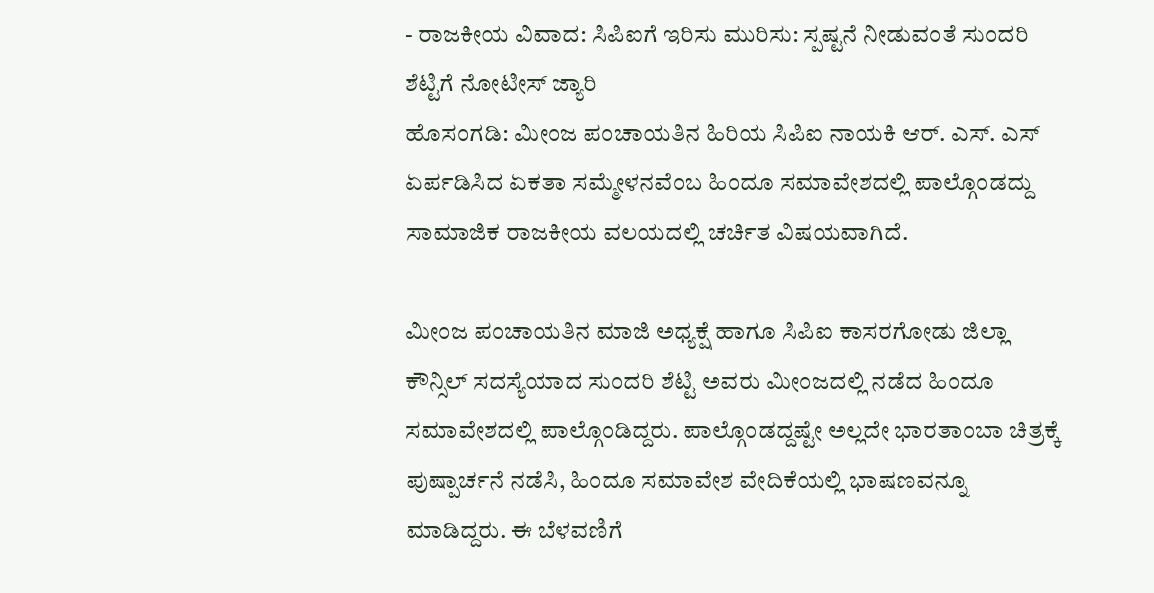- ರಾಜಕೀಯ ವಿವಾದ: ಸಿಪಿಐಗೆ ಇರಿಸು ಮುರಿಸು: ಸ್ಪಷ್ಟನೆ ನೀಡುವಂತೆ ಸುಂದರಿ ಶೆಟ್ಟಿಗೆ ನೋಟೀಸ್ ಜ್ಯಾರಿ
ಹೊಸಂಗಡಿ: ಮೀಂಜ ಪಂಚಾಯತಿನ ಹಿರಿಯ ಸಿಪಿಐ ನಾಯಕಿ ಆರ್. ಎಸ್. ಎಸ್ ಏರ್ಪಡಿಸಿದ ಏಕತಾ ಸಮ್ಮೇಳನವೆಂಬ ಹಿಂದೂ ಸಮಾವೇಶದಲ್ಲಿ ಪಾಲ್ಗೊಂಡದ್ದು ಸಾಮಾಜಿಕ ರಾಜಕೀಯ ವಲಯದಲ್ಲಿ ಚರ್ಚಿತ ವಿಷಯವಾಗಿದೆ.

ಮೀಂಜ ಪಂಚಾಯತಿನ ಮಾಜಿ ಅಧ್ಯಕ್ಷೆ ಹಾಗೂ ಸಿಪಿಐ ಕಾಸರಗೋಡು ಜಿಲ್ಲಾ ಕೌನ್ಸಿಲ್ ಸದಸ್ಯೆಯಾದ ಸುಂದರಿ ಶೆಟ್ಟಿ ಅವರು ಮೀಂಜದಲ್ಲಿ ನಡೆದ ಹಿಂದೂ ಸಮಾವೇಶದಲ್ಲಿ ಪಾಲ್ಗೊಂಡಿದ್ದರು. ಪಾಲ್ಗೊಂಡದ್ದಷ್ಟೇ ಅಲ್ಲದೇ ಭಾರತಾಂಬಾ ಚಿತ್ರಕ್ಕೆ ಪುಷ್ಪಾರ್ಚನೆ ನಡೆಸಿ, ಹಿಂದೂ ಸಮಾವೇಶ ವೇದಿಕೆಯಲ್ಲಿ ಭಾಷಣವನ್ನೂ ಮಾಡಿದ್ದರು. ಈ ಬೆಳವಣಿಗೆ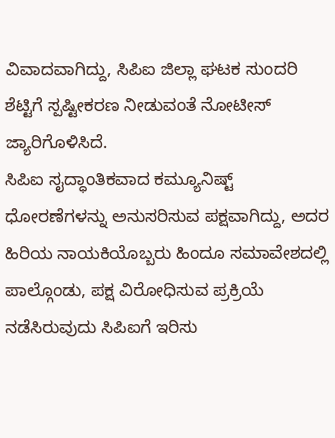ವಿವಾದವಾಗಿದ್ದು, ಸಿಪಿಐ ಜಿಲ್ಲಾ ಘಟಕ ಸುಂದರಿ ಶೆಟ್ಟಿಗೆ ಸ್ಪಷ್ಟೀಕರಣ ನೀಡುವಂತೆ ನೋಟೀಸ್ ಜ್ಯಾರಿಗೊಳಿಸಿದೆ.
ಸಿಪಿಐ ಸೖದ್ಧಾಂತಿಕವಾದ ಕಮ್ಯೂನಿಷ್ಟ್ ಧೋರಣೆಗಳನ್ನು ಅನುಸರಿಸುವ ಪಕ್ಷವಾಗಿದ್ದು, ಅದರ ಹಿರಿಯ ನಾಯಕಿಯೊಬ್ಬರು ಹಿಂದೂ ಸಮಾವೇಶದಲ್ಲಿ ಪಾಲ್ಗೊಂಡು, ಪಕ್ಷ ವಿರೋಧಿಸುವ ಪ್ರಕ್ರಿಯೆ ನಡೆಸಿರುವುದು ಸಿಪಿಐಗೆ ಇರಿಸು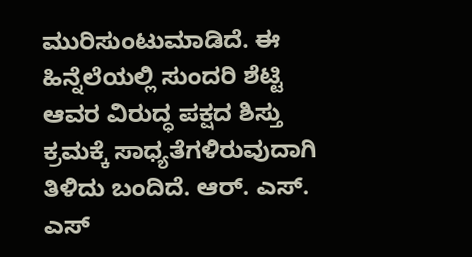ಮುರಿಸುಂಟುಮಾಡಿದೆ. ಈ ಹಿನ್ನೆಲೆಯಲ್ಲಿ ಸುಂದರಿ ಶೆಟ್ಟಿ ಆವರ ವಿರುದ್ಧ ಪಕ್ಷದ ಶಿಸ್ತು ಕ್ರಮಕ್ಕೆ ಸಾಧ್ಯತೆಗಳಿರುವುದಾಗಿ ತಿಳಿದು ಬಂದಿದೆ. ಆರ್. ಎಸ್. ಎಸ್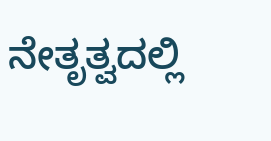ನೇತೃತ್ವದಲ್ಲಿ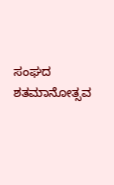ಸಂಘದ ಶತಮಾನೋತ್ಸವ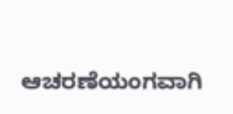ಆಚರಣೆಯಂಗವಾಗಿ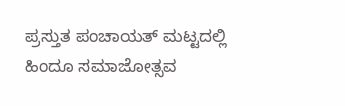ಪ್ರಸ್ತುತ ಪಂಚಾಯತ್ ಮಟ್ಟದಲ್ಲಿ ಹಿಂದೂ ಸಮಾಜೋತ್ಸವ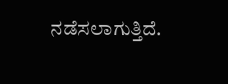ನಡೆಸಲಾಗುತ್ತಿದೆ.